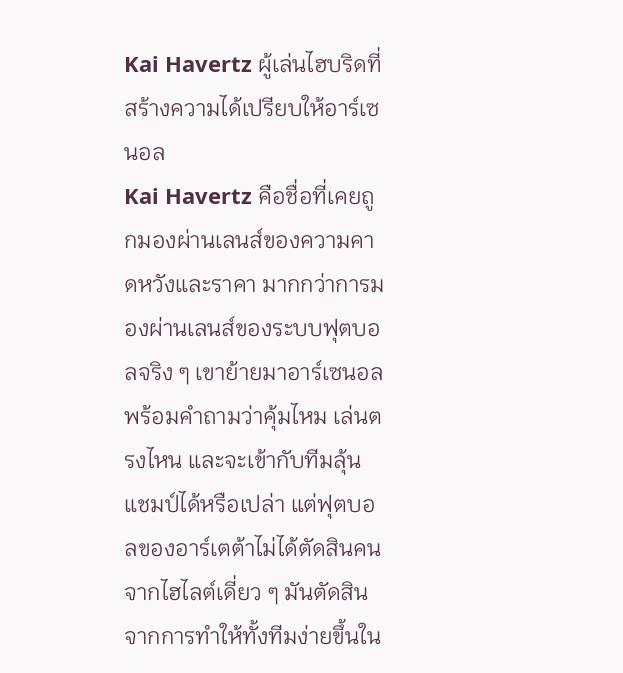Kai Havertz ผู้เล่นไฮบริดที่สร้างความได้เปรียบให้อาร์เซนอล
Kai Havertz คือชื่อที่เคยถูกมองผ่านเลนส์ของความคาดหวังและราคา มากกว่าการมองผ่านเลนส์ของระบบฟุตบอลจริง ๆ เขาย้ายมาอาร์เซนอลพร้อมคำถามว่าคุ้มไหม เล่นตรงไหน และจะเข้ากับทีมลุ้นแชมป์ได้หรือเปล่า แต่ฟุตบอลของอาร์เตต้าไม่ได้ตัดสินคนจากไฮไลต์เดี่ยว ๆ มันตัดสินจากการทำให้ทั้งทีมง่ายขึ้นใน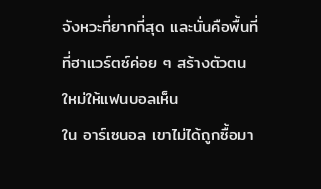จังหวะที่ยากที่สุด และนั่นคือพื้นที่ที่ฮาแวร์ตซ์ค่อย ๆ สร้างตัวตนใหม่ให้แฟนบอลเห็น
ใน อาร์เซนอล เขาไม่ได้ถูกซื้อมา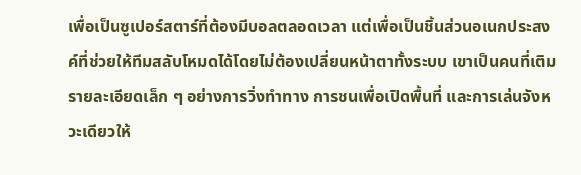เพื่อเป็นซูเปอร์สตาร์ที่ต้องมีบอลตลอดเวลา แต่เพื่อเป็นชิ้นส่วนอเนกประสงค์ที่ช่วยให้ทีมสลับโหมดได้โดยไม่ต้องเปลี่ยนหน้าตาทั้งระบบ เขาเป็นคนที่เติมรายละเอียดเล็ก ๆ อย่างการวิ่งทำทาง การชนเพื่อเปิดพื้นที่ และการเล่นจังหวะเดียวให้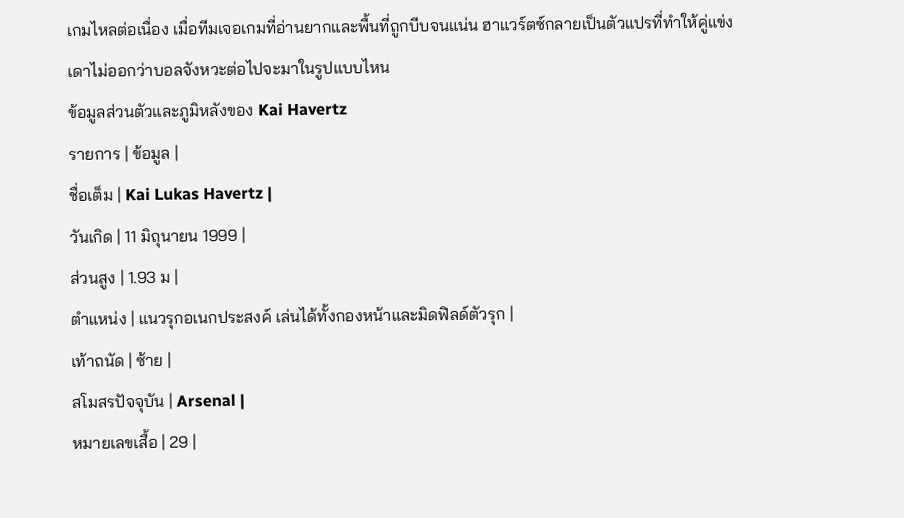เกมไหลต่อเนื่อง เมื่อทีมเจอเกมที่อ่านยากและพื้นที่ถูกบีบจนแน่น ฮาแวร์ตซ์กลายเป็นตัวแปรที่ทำให้คู่แข่งเดาไม่ออกว่าบอลจังหวะต่อไปจะมาในรูปแบบไหน
ข้อมูลส่วนตัวและภูมิหลังของ Kai Havertz
รายการ | ข้อมูล |
ชื่อเต็ม | Kai Lukas Havertz |
วันเกิด | 11 มิถุนายน 1999 |
ส่วนสูง | 1.93 ม |
ตำแหน่ง | แนวรุกอเนกประสงค์ เล่นได้ทั้งกองหน้าและมิดฟิลด์ตัวรุก |
เท้าถนัด | ซ้าย |
สโมสรปัจจุบัน | Arsenal |
หมายเลขเสื้อ | 29 |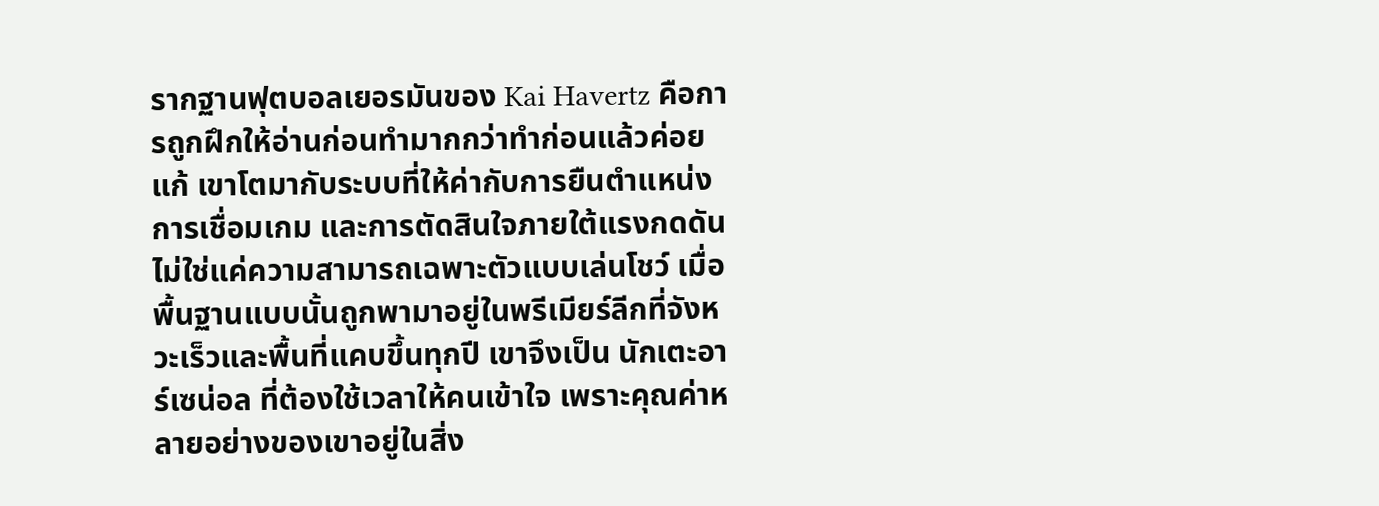รากฐานฟุตบอลเยอรมันของ Kai Havertz คือการถูกฝึกให้อ่านก่อนทำมากกว่าทำก่อนแล้วค่อยแก้ เขาโตมากับระบบที่ให้ค่ากับการยืนตำแหน่ง การเชื่อมเกม และการตัดสินใจภายใต้แรงกดดัน ไม่ใช่แค่ความสามารถเฉพาะตัวแบบเล่นโชว์ เมื่อพื้นฐานแบบนั้นถูกพามาอยู่ในพรีเมียร์ลีกที่จังหวะเร็วและพื้นที่แคบขึ้นทุกปี เขาจึงเป็น นักเตะอาร์เซน่อล ที่ต้องใช้เวลาให้คนเข้าใจ เพราะคุณค่าหลายอย่างของเขาอยู่ในสิ่ง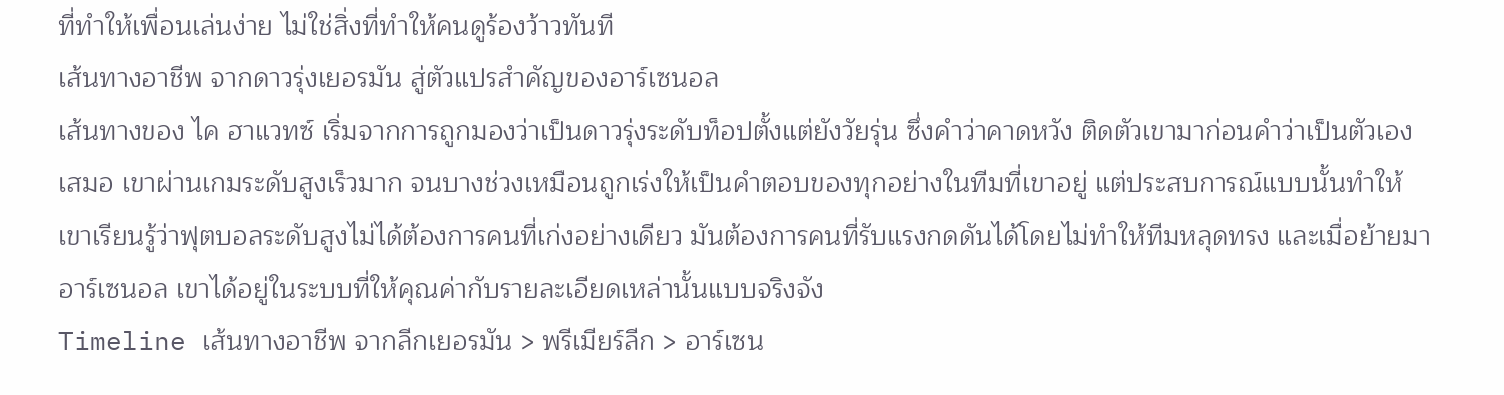ที่ทำให้เพื่อนเล่นง่าย ไม่ใช่สิ่งที่ทำให้คนดูร้องว้าวทันที
เส้นทางอาชีพ จากดาวรุ่งเยอรมัน สู่ตัวแปรสำคัญของอาร์เซนอล
เส้นทางของ ไค ฮาแวทซ์ เริ่มจากการถูกมองว่าเป็นดาวรุ่งระดับท็อปตั้งแต่ยังวัยรุ่น ซึ่งคำว่าคาดหวัง ติดตัวเขามาก่อนคำว่าเป็นตัวเองเสมอ เขาผ่านเกมระดับสูงเร็วมาก จนบางช่วงเหมือนถูกเร่งให้เป็นคำตอบของทุกอย่างในทีมที่เขาอยู่ แต่ประสบการณ์แบบนั้นทำให้เขาเรียนรู้ว่าฟุตบอลระดับสูงไม่ได้ต้องการคนที่เก่งอย่างเดียว มันต้องการคนที่รับแรงกดดันได้โดยไม่ทำให้ทีมหลุดทรง และเมื่อย้ายมาอาร์เซนอล เขาได้อยู่ในระบบที่ให้คุณค่ากับรายละเอียดเหล่านั้นแบบจริงจัง
Timeline เส้นทางอาชีพ จากลีกเยอรมัน > พรีเมียร์ลีก > อาร์เซน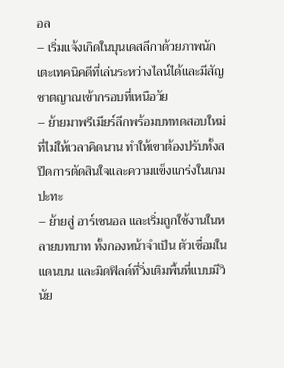อล
– เริ่มแจ้งเกิดในบุนเดสลีกาด้วยภาพนักเตะเทคนิคดีที่เล่นระหว่างไลน์ได้และมีสัญชาตญาณเข้ากรอบที่เหนือวัย
– ย้ายมาพรีเมียร์ลีกพร้อมบททดสอบใหม่ที่ไม่ให้เวลาคิดนาน ทำให้เขาต้องปรับทั้งสปีดการตัดสินใจและความแข็งแกร่งในเกมปะทะ
– ย้ายสู่ อาร์เซนอล และเริ่มถูกใช้งานในหลายบทบาท ทั้งกองหน้าจำเป็น ตัวเชื่อมในแดนบน และมิดฟิลด์ที่วิ่งเติมพื้นที่แบบมีวินัย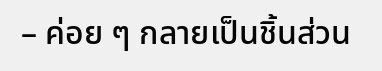– ค่อย ๆ กลายเป็นชิ้นส่วน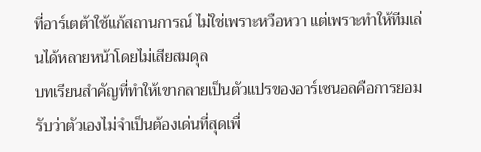ที่อาร์เตต้าใช้แก้สถานการณ์ ไม่ใช่เพราะหวือหวา แต่เพราะทำให้ทีมเล่นได้หลายหน้าโดยไม่เสียสมดุล
บทเรียนสำคัญที่ทำให้เขากลายเป็นตัวแปรของอาร์เซนอลคือการยอมรับว่าตัวเองไม่จำเป็นต้องเด่นที่สุดเพื่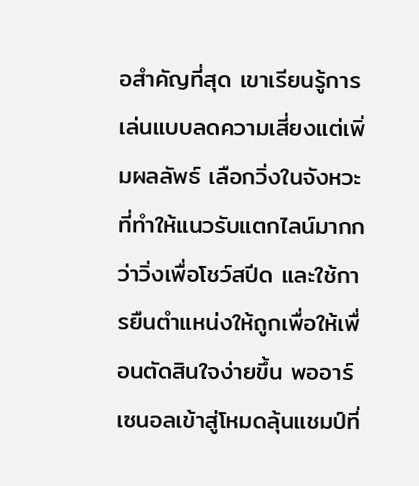อสำคัญที่สุด เขาเรียนรู้การเล่นแบบลดความเสี่ยงแต่เพิ่มผลลัพธ์ เลือกวิ่งในจังหวะที่ทำให้แนวรับแตกไลน์มากกว่าวิ่งเพื่อโชว์สปีด และใช้การยืนตำแหน่งให้ถูกเพื่อให้เพื่อนตัดสินใจง่ายขึ้น พออาร์เซนอลเข้าสู่โหมดลุ้นแชมป์ที่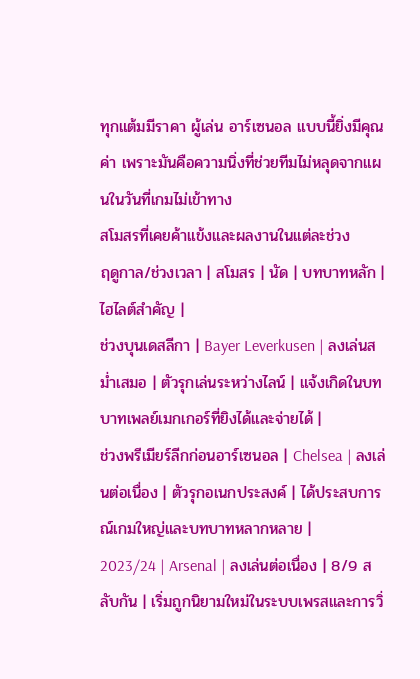ทุกแต้มมีราคา ผู้เล่น อาร์เซนอล แบบนี้ยิ่งมีคุณค่า เพราะมันคือความนิ่งที่ช่วยทีมไม่หลุดจากแผนในวันที่เกมไม่เข้าทาง
สโมสรที่เคยค้าแข้งและผลงานในแต่ละช่วง
ฤดูกาล/ช่วงเวลา | สโมสร | นัด | บทบาทหลัก | ไฮไลต์สำคัญ |
ช่วงบุนเดสลีกา | Bayer Leverkusen | ลงเล่นสม่ำเสมอ | ตัวรุกเล่นระหว่างไลน์ | แจ้งเกิดในบทบาทเพลย์เมกเกอร์ที่ยิงได้และจ่ายได้ |
ช่วงพรีเมียร์ลีกก่อนอาร์เซนอล | Chelsea | ลงเล่นต่อเนื่อง | ตัวรุกอเนกประสงค์ | ได้ประสบการณ์เกมใหญ่และบทบาทหลากหลาย |
2023/24 | Arsenal | ลงเล่นต่อเนื่อง | 8/9 สลับกัน | เริ่มถูกนิยามใหม่ในระบบเพรสและการวิ่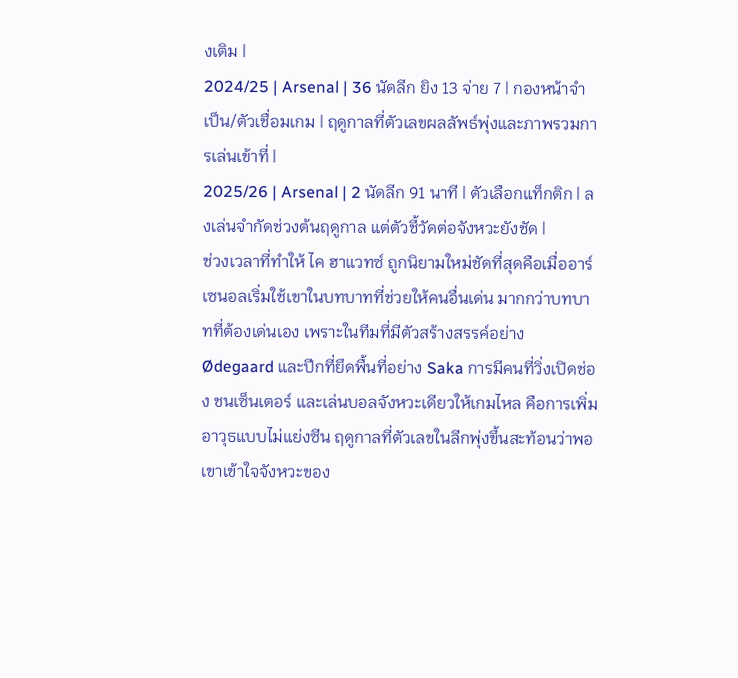งเติม |
2024/25 | Arsenal | 36 นัดลีก ยิง 13 จ่าย 7 | กองหน้าจำเป็น/ตัวเชื่อมเกม | ฤดูกาลที่ตัวเลขผลลัพธ์พุ่งและภาพรวมการเล่นเข้าที่ |
2025/26 | Arsenal | 2 นัดลีก 91 นาที | ตัวเลือกแท็กติก | ลงเล่นจำกัดช่วงต้นฤดูกาล แต่ตัวชี้วัดต่อจังหวะยังชัด |
ช่วงเวลาที่ทำให้ ไค ฮาแวทซ์ ถูกนิยามใหม่ชัดที่สุดคือเมื่ออาร์เซนอลเริ่มใช้เขาในบทบาทที่ช่วยให้คนอื่นเด่น มากกว่าบทบาทที่ต้องเด่นเอง เพราะในทีมที่มีตัวสร้างสรรค์อย่าง Ødegaard และปีกที่ยึดพื้นที่อย่าง Saka การมีคนที่วิ่งเปิดช่อง ชนเซ็นเตอร์ และเล่นบอลจังหวะเดียวให้เกมไหล คือการเพิ่มอาวุธแบบไม่แย่งซีน ฤดูกาลที่ตัวเลขในลีกพุ่งขึ้นสะท้อนว่าพอเขาเข้าใจจังหวะของ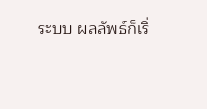ระบบ ผลลัพธ์ก็เริ่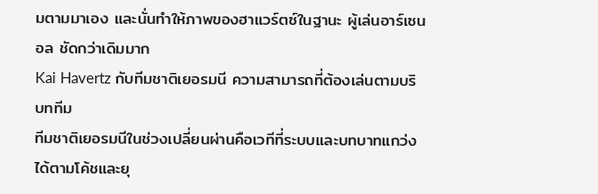มตามมาเอง และนั่นทำให้ภาพของฮาแวร์ตซ์ในฐานะ ผู้เล่นอาร์เซนอล ชัดกว่าเดิมมาก
Kai Havertz กับทีมชาติเยอรมนี ความสามารถที่ต้องเล่นตามบริบททีม
ทีมชาติเยอรมนีในช่วงเปลี่ยนผ่านคือเวทีที่ระบบและบทบาทแกว่งได้ตามโค้ชและยุ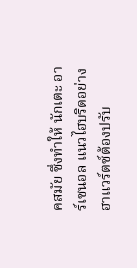คสมัย ซึ่งทำให้ นักเตะ อาร์เซนอล แนวไฮบริดอย่างฮาแวร์ตซ์ต้องปรับ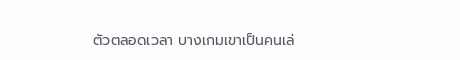ตัวตลอดเวลา บางเกมเขาเป็นคนเล่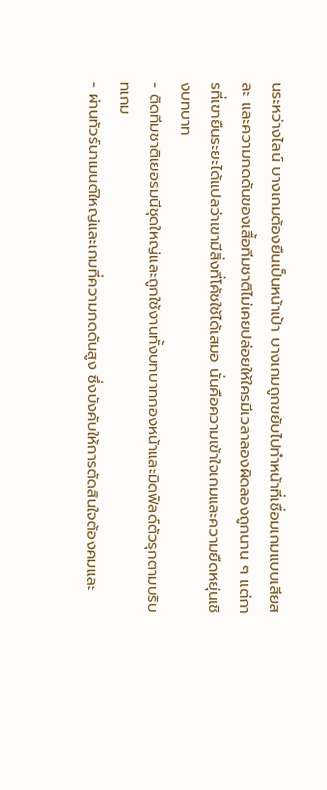นระหว่างไลน์ บางเกมต้องยืนเป็นหน้าเป้า บางเกมถูกขยับไปทำหน้าที่เชื่อมเกมแบบเสียสละ และความกดดันของเสื้อทีมชาติไม่เคยปล่อยให้ใครมีเวลาลองผิดลองถูกนาน ๆ แต่การที่เขายืนระยะได้แปลว่าเขามีสิ่งที่โค้ชใช้ได้เสมอ นั่นคือความเข้าใจเกมและความยืดหยุ่นเชิงบทบาท
- ติดทีมชาติเยอรมนีชุดใหญ่และถูกใช้งานทั้งบทบาทกองหน้าและมิดฟิลด์ตัวรุกตามบริบทเกม
- ผ่านทัวร์นาเมนต์ใหญ่และเกมที่ความกดดันสูง ซึ่งบังคับให้การตัดสินใจต้องคมและ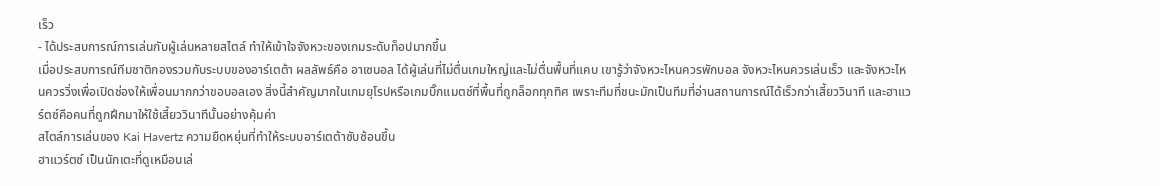เร็ว
- ได้ประสบการณ์การเล่นกับผู้เล่นหลายสไตล์ ทำให้เข้าใจจังหวะของเกมระดับท็อปมากขึ้น
เมื่อประสบการณ์ทีมชาติกองรวมกับระบบของอาร์เตต้า ผลลัพธ์คือ อาเซนอล ได้ผู้เล่นที่ไม่ตื่นเกมใหญ่และไม่ตื่นพื้นที่แคบ เขารู้ว่าจังหวะไหนควรพักบอล จังหวะไหนควรเล่นเร็ว และจังหวะไหนควรวิ่งเพื่อเปิดช่องให้เพื่อนมากกว่าขอบอลเอง สิ่งนี้สำคัญมากในเกมยุโรปหรือเกมบิ๊กแมตช์ที่พื้นที่ถูกล็อกทุกทิศ เพราะทีมที่ชนะมักเป็นทีมที่อ่านสถานการณ์ได้เร็วกว่าเสี้ยววินาที และฮาแวร์ตซ์คือคนที่ถูกฝึกมาให้ใช้เสี้ยววินาทีนั้นอย่างคุ้มค่า
สไตล์การเล่นของ Kai Havertz ความยืดหยุ่นที่ทำให้ระบบอาร์เตต้าซับซ้อนขึ้น
ฮาแวร์ตซ์ เป็นนักเตะที่ดูเหมือนเล่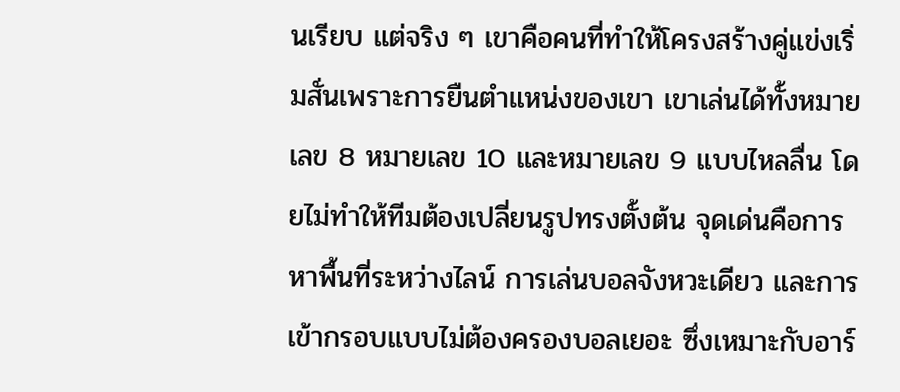นเรียบ แต่จริง ๆ เขาคือคนที่ทำให้โครงสร้างคู่แข่งเริ่มสั่นเพราะการยืนตำแหน่งของเขา เขาเล่นได้ทั้งหมายเลข 8 หมายเลข 10 และหมายเลข 9 แบบไหลลื่น โดยไม่ทำให้ทีมต้องเปลี่ยนรูปทรงตั้งต้น จุดเด่นคือการหาพื้นที่ระหว่างไลน์ การเล่นบอลจังหวะเดียว และการเข้ากรอบแบบไม่ต้องครองบอลเยอะ ซึ่งเหมาะกับอาร์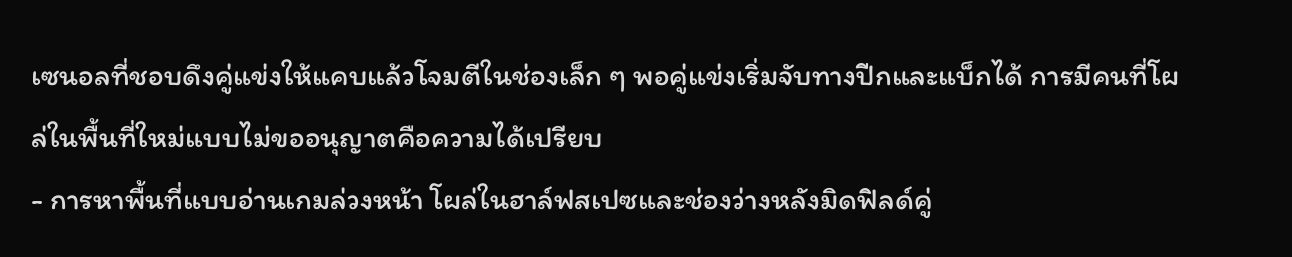เซนอลที่ชอบดึงคู่แข่งให้แคบแล้วโจมตีในช่องเล็ก ๆ พอคู่แข่งเริ่มจับทางปีกและแบ็กได้ การมีคนที่โผล่ในพื้นที่ใหม่แบบไม่ขออนุญาตคือความได้เปรียบ
- การหาพื้นที่แบบอ่านเกมล่วงหน้า โผล่ในฮาล์ฟสเปซและช่องว่างหลังมิดฟิลด์คู่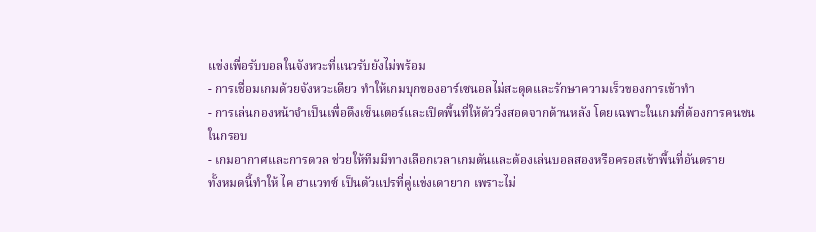แข่งเพื่อรับบอลในจังหวะที่แนวรับยังไม่พร้อม
- การเชื่อมเกมด้วยจังหวะเดียว ทำให้เกมบุกของอาร์เซนอลไม่สะดุดและรักษาความเร็วของการเข้าทำ
- การเล่นกองหน้าจำเป็นเพื่อดึงเซ็นเตอร์และเปิดพื้นที่ให้ตัววิ่งสอดจากด้านหลัง โดยเฉพาะในเกมที่ต้องการคนชนในกรอบ
- เกมอากาศและการดวล ช่วยให้ทีมมีทางเลือกเวลาเกมตันและต้องเล่นบอลสองหรือครอสเข้าพื้นที่อันตราย
ทั้งหมดนี้ทำให้ ไค ฮาแวทซ์ เป็นตัวแปรที่คู่แข่งเดายาก เพราะไม่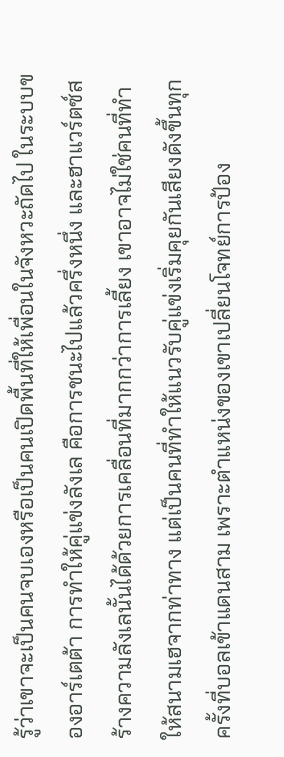รู้ว่าเขาจะเป็นคนจบเองหรือเป็นคนเปิดพื้นที่ให้เพื่อนในจังหวะถัดไป ในระบบของอาร์เตต้า การทำให้คู่แข่งลังเล คือการชนะไปแล้วครึ่งหนึ่ง และฮาแวร์ตซ์สร้างความลังเลนั้นได้ด้วยการเคลื่อนที่มากกว่าการเลี้ยง เขาอาจไม่ใช่คนที่ทำให้สนามเฮจากท่าทาง แต่เป็นคนที่ทำให้แนวรับคู่แข่งเริ่มคุยกันเสียงดังขึ้นทุกครั้งที่บอลเข้าแดนสาม เพราะตำแหน่งของเขาเปลี่ยนโจทย์การป้อง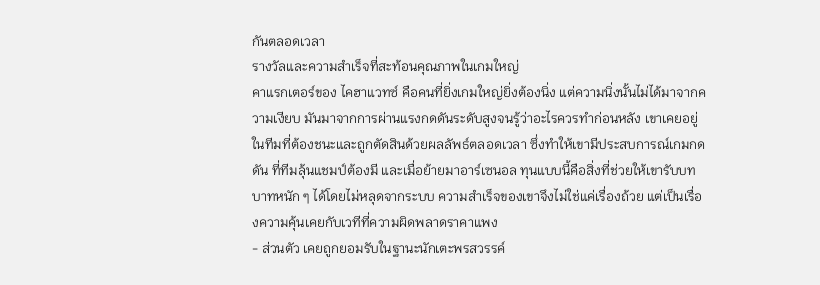กันตลอดเวลา
รางวัลและความสำเร็จที่สะท้อนคุณภาพในเกมใหญ่
คาแรกเตอร์ของ ไคฮาแวทซ์ คือคนที่ยิ่งเกมใหญ่ยิ่งต้องนิ่ง แต่ความนิ่งนั้นไม่ได้มาจากความเงียบ มันมาจากการผ่านแรงกดดันระดับสูงจนรู้ว่าอะไรควรทำก่อนหลัง เขาเคยอยู่ในทีมที่ต้องชนะและถูกตัดสินด้วยผลลัพธ์ตลอดเวลา ซึ่งทำให้เขามีประสบการณ์เกมกดดัน ที่ทีมลุ้นแชมป์ต้องมี และเมื่อย้ายมาอาร์เซนอล ทุนแบบนี้คือสิ่งที่ช่วยให้เขารับบทบาทหนัก ๆ ได้โดยไม่หลุดจากระบบ ความสำเร็จของเขาจึงไม่ใช่แค่เรื่องถ้วย แต่เป็นเรื่องความคุ้นเคยกับเวทีที่ความผิดพลาดราคาแพง
- ส่วนตัว เคยถูกยอมรับในฐานะนักเตะพรสวรรค์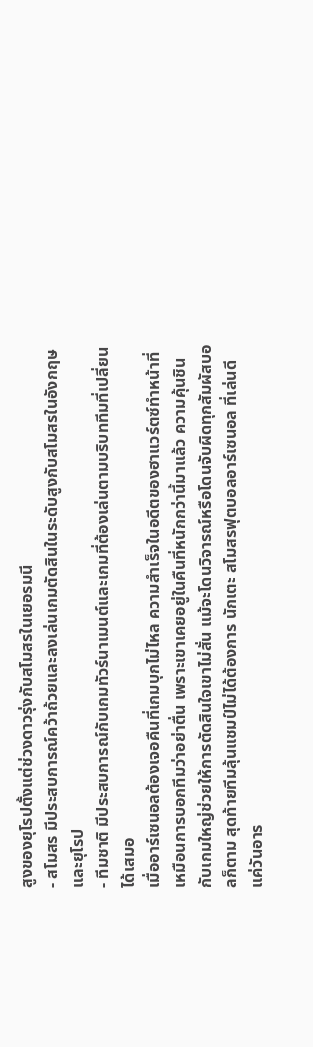สูงของยุโรปตั้งแต่ช่วงดาวรุ่งกับสโมสรในเยอรมนี
- สโมสร มีประสบการณ์คว้าถ้วยและลงเล่นเกมตัดสินในระดับสูงกับสโมสรในอังกฤษและยุโรป
- ทีมชาติ มีประสบการณ์กับเกมทัวร์นาเมนต์และเกมที่ต้องเล่นตามบริบททีมที่เปลี่ยนได้เสมอ
เมื่ออาร์เซนอลต้องเจอคืนที่เกมบุกไม่ไหล ความสำเร็จในอดีตของฮาแวร์ตซ์ทำหน้าที่เหมือนการบอกทีมว่าอย่าตื่น เพราะเขาเคยอยู่ในคืนที่หนักกว่านี้มาแล้ว ความคุ้นชินกับเกมใหญ่ช่วยให้การตัดสินใจเขาไม่สั่น แม้จะโดนวิจารณ์หรือโดนจับผิดทุกสัมผัสบอลก็ตาม สุดท้ายทีมลุ้นแชมป์ไม่ได้ต้องการ นักเตะ สโมสรฟุตบอลอาร์เซนอล ที่เล่นดีแค่วันอาร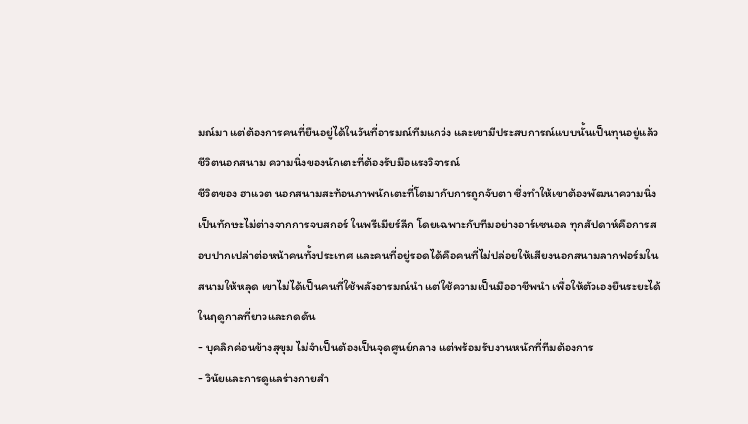มณ์มา แต่ต้องการคนที่ยืนอยู่ได้ในวันที่อารมณ์ทีมแกว่ง และเขามีประสบการณ์แบบนั้นเป็นทุนอยู่แล้ว
ชีวิตนอกสนาม ความนิ่งของนักเตะที่ต้องรับมือแรงวิจารณ์
ชีวิตของ ฮาแวต นอกสนามสะท้อนภาพนักเตะที่โตมากับการถูกจับตา ซึ่งทำให้เขาต้องพัฒนาความนิ่งเป็นทักษะไม่ต่างจากการจบสกอร์ ในพรีเมียร์ลีก โดยเฉพาะกับทีมอย่างอาร์เซนอล ทุกสัปดาห์คือการสอบปากเปล่าต่อหน้าคนทั้งประเทศ และคนที่อยู่รอดได้คือคนที่ไม่ปล่อยให้เสียงนอกสนามลากฟอร์มในสนามให้หลุด เขาไม่ได้เป็นคนที่ใช้พลังอารมณ์นำ แต่ใช้ความเป็นมืออาชีพนำ เพื่อให้ตัวเองยืนระยะได้ในฤดูกาลที่ยาวและกดดัน
- บุคลิกค่อนข้างสุขุม ไม่จำเป็นต้องเป็นจุดศูนย์กลาง แต่พร้อมรับงานหนักที่ทีมต้องการ
- วินัยและการดูแลร่างกายสำ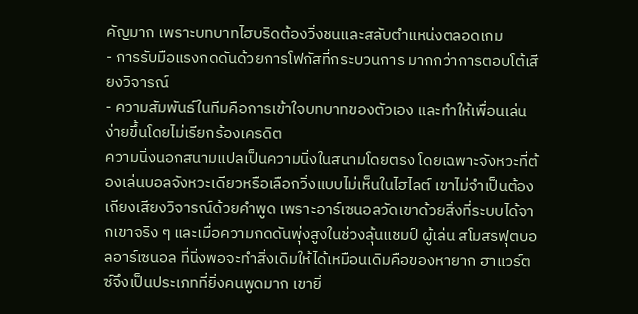คัญมาก เพราะบทบาทไฮบริดต้องวิ่งชนและสลับตำแหน่งตลอดเกม
- การรับมือแรงกดดันด้วยการโฟกัสที่กระบวนการ มากกว่าการตอบโต้เสียงวิจารณ์
- ความสัมพันธ์ในทีมคือการเข้าใจบทบาทของตัวเอง และทำให้เพื่อนเล่นง่ายขึ้นโดยไม่เรียกร้องเครดิต
ความนิ่งนอกสนามแปลเป็นความนิ่งในสนามโดยตรง โดยเฉพาะจังหวะที่ต้องเล่นบอลจังหวะเดียวหรือเลือกวิ่งแบบไม่เห็นในไฮไลต์ เขาไม่จำเป็นต้องเถียงเสียงวิจารณ์ด้วยคำพูด เพราะอาร์เซนอลวัดเขาด้วยสิ่งที่ระบบได้จากเขาจริง ๆ และเมื่อความกดดันพุ่งสูงในช่วงลุ้นแชมป์ ผู้เล่น สโมสรฟุตบอลอาร์เซนอล ที่นิ่งพอจะทำสิ่งเดิมให้ได้เหมือนเดิมคือของหายาก ฮาแวร์ตซ์จึงเป็นประเภทที่ยิ่งคนพูดมาก เขายิ่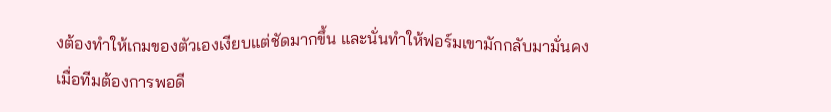งต้องทำให้เกมของตัวเองเงียบแต่ชัดมากขึ้น และนั่นทำให้ฟอร์มเขามักกลับมามั่นคงเมื่อทีมต้องการพอดี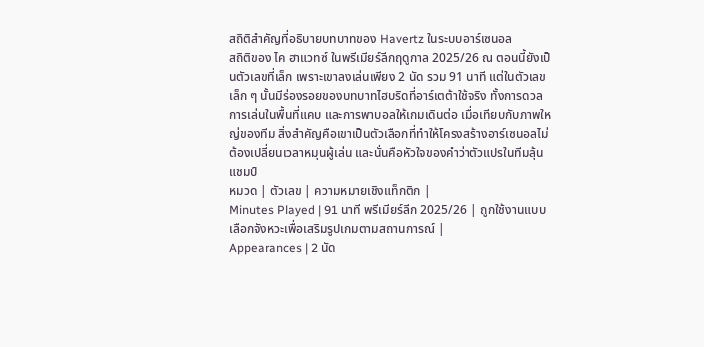สถิติสำคัญที่อธิบายบทบาทของ Havertz ในระบบอาร์เซนอล
สถิติของ ไค ฮาแวทซ์ ในพรีเมียร์ลีกฤดูกาล 2025/26 ณ ตอนนี้ยังเป็นตัวเลขที่เล็ก เพราะเขาลงเล่นเพียง 2 นัด รวม 91 นาที แต่ในตัวเลขเล็ก ๆ นั้นมีร่องรอยของบทบาทไฮบริดที่อาร์เตต้าใช้จริง ทั้งการดวล การเล่นในพื้นที่แคบ และการพาบอลให้เกมเดินต่อ เมื่อเทียบกับภาพใหญ่ของทีม สิ่งสำคัญคือเขาเป็นตัวเลือกที่ทำให้โครงสร้างอาร์เซนอลไม่ต้องเปลี่ยนเวลาหมุนผู้เล่น และนั่นคือหัวใจของคำว่าตัวแปรในทีมลุ้นแชมป์
หมวด | ตัวเลข | ความหมายเชิงแท็กติก |
Minutes Played | 91 นาที พรีเมียร์ลีก 2025/26 | ถูกใช้งานแบบเลือกจังหวะเพื่อเสริมรูปเกมตามสถานการณ์ |
Appearances | 2 นัด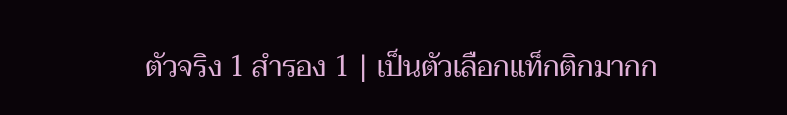ตัวจริง 1 สำรอง 1 | เป็นตัวเลือกแท็กติกมากก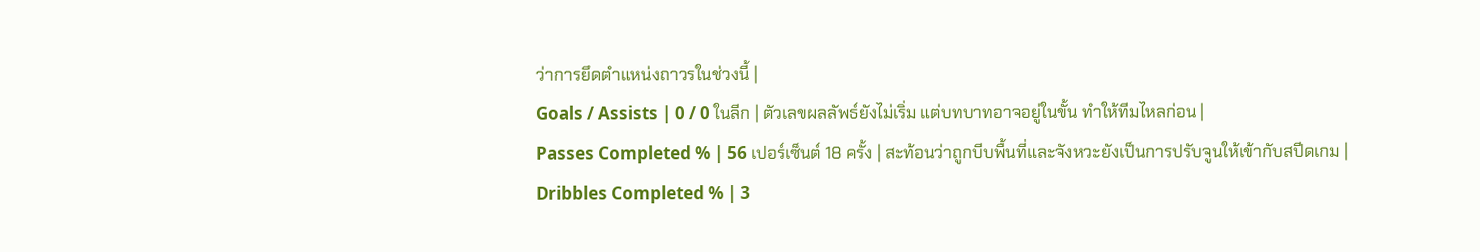ว่าการยึดตำแหน่งถาวรในช่วงนี้ |
Goals / Assists | 0 / 0 ในลีก | ตัวเลขผลลัพธ์ยังไม่เริ่ม แต่บทบาทอาจอยู่ในขั้น ทำให้ทีมไหลก่อน |
Passes Completed % | 56 เปอร์เซ็นต์ 18 ครั้ง | สะท้อนว่าถูกบีบพื้นที่และจังหวะยังเป็นการปรับจูนให้เข้ากับสปีดเกม |
Dribbles Completed % | 3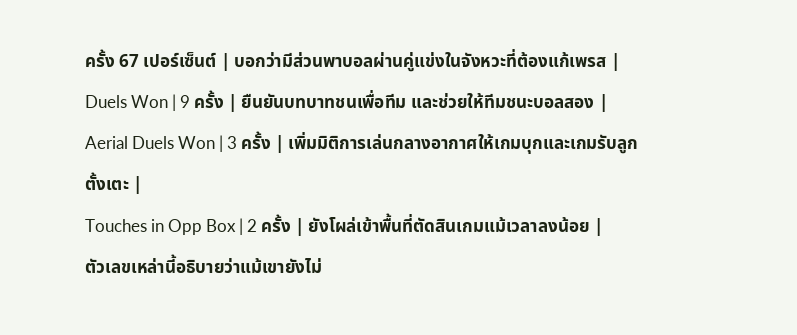ครั้ง 67 เปอร์เซ็นต์ | บอกว่ามีส่วนพาบอลผ่านคู่แข่งในจังหวะที่ต้องแก้เพรส |
Duels Won | 9 ครั้ง | ยืนยันบทบาทชนเพื่อทีม และช่วยให้ทีมชนะบอลสอง |
Aerial Duels Won | 3 ครั้ง | เพิ่มมิติการเล่นกลางอากาศให้เกมบุกและเกมรับลูกตั้งเตะ |
Touches in Opp Box | 2 ครั้ง | ยังโผล่เข้าพื้นที่ตัดสินเกมแม้เวลาลงน้อย |
ตัวเลขเหล่านี้อธิบายว่าแม้เขายังไม่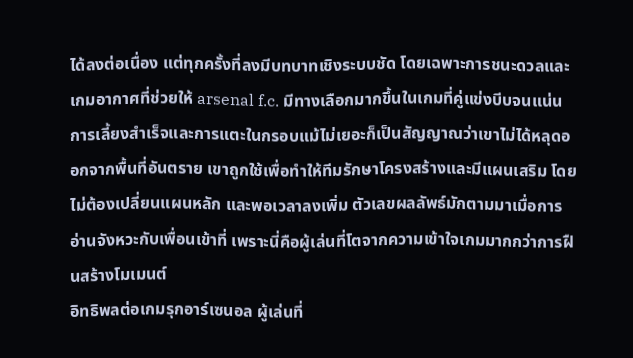ได้ลงต่อเนื่อง แต่ทุกครั้งที่ลงมีบทบาทเชิงระบบชัด โดยเฉพาะการชนะดวลและเกมอากาศที่ช่วยให้ arsenal f.c. มีทางเลือกมากขึ้นในเกมที่คู่แข่งบีบจนแน่น การเลี้ยงสำเร็จและการแตะในกรอบแม้ไม่เยอะก็เป็นสัญญาณว่าเขาไม่ได้หลุดออกจากพื้นที่อันตราย เขาถูกใช้เพื่อทำให้ทีมรักษาโครงสร้างและมีแผนเสริม โดยไม่ต้องเปลี่ยนแผนหลัก และพอเวลาลงเพิ่ม ตัวเลขผลลัพธ์มักตามมาเมื่อการอ่านจังหวะกับเพื่อนเข้าที่ เพราะนี่คือผู้เล่นที่โตจากความเข้าใจเกมมากกว่าการฝืนสร้างโมเมนต์
อิทธิพลต่อเกมรุกอาร์เซนอล ผู้เล่นที่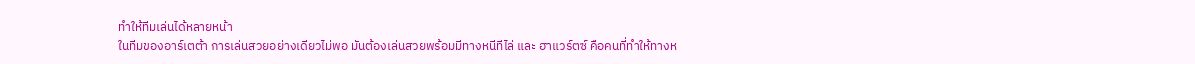ทำให้ทีมเล่นได้หลายหน้า
ในทีมของอาร์เตต้า การเล่นสวยอย่างเดียวไม่พอ มันต้องเล่นสวยพร้อมมีทางหนีทีไล่ และ ฮาแวร์ตซ์ คือคนที่ทำให้ทางห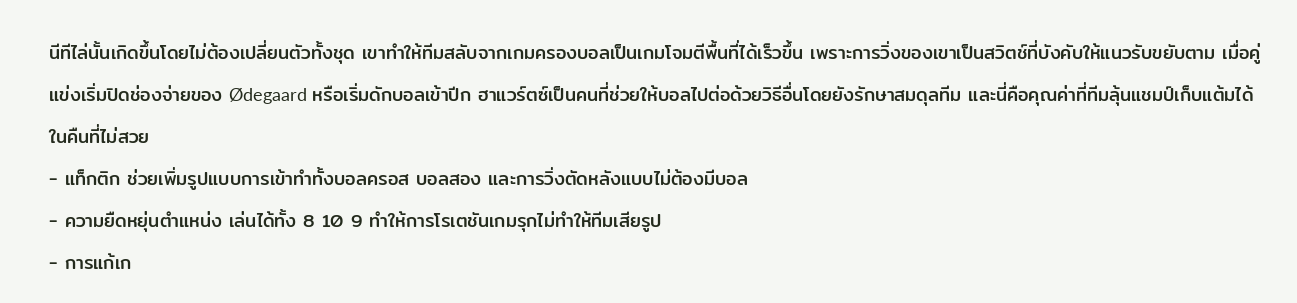นีทีไล่นั้นเกิดขึ้นโดยไม่ต้องเปลี่ยนตัวทั้งชุด เขาทำให้ทีมสลับจากเกมครองบอลเป็นเกมโจมตีพื้นที่ได้เร็วขึ้น เพราะการวิ่งของเขาเป็นสวิตช์ที่บังคับให้แนวรับขยับตาม เมื่อคู่แข่งเริ่มปิดช่องจ่ายของ Ødegaard หรือเริ่มดักบอลเข้าปีก ฮาแวร์ตซ์เป็นคนที่ช่วยให้บอลไปต่อด้วยวิธีอื่นโดยยังรักษาสมดุลทีม และนี่คือคุณค่าที่ทีมลุ้นแชมป์เก็บแต้มได้ในคืนที่ไม่สวย
- แท็กติก ช่วยเพิ่มรูปแบบการเข้าทำทั้งบอลครอส บอลสอง และการวิ่งตัดหลังแบบไม่ต้องมีบอล
- ความยืดหยุ่นตำแหน่ง เล่นได้ทั้ง 8 10 9 ทำให้การโรเตชันเกมรุกไม่ทำให้ทีมเสียรูป
- การแก้เก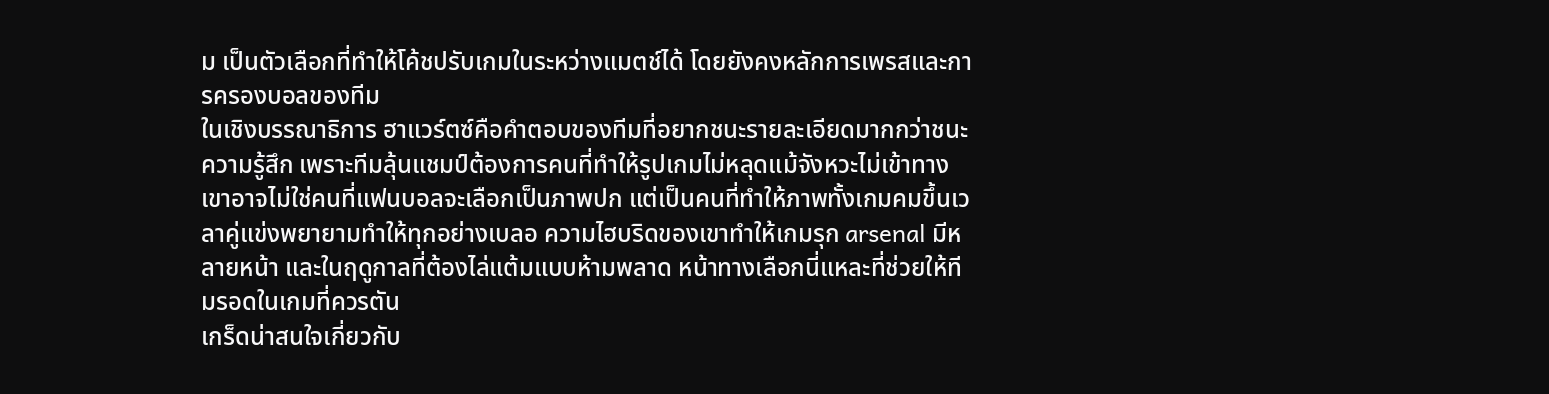ม เป็นตัวเลือกที่ทำให้โค้ชปรับเกมในระหว่างแมตช์ได้ โดยยังคงหลักการเพรสและการครองบอลของทีม
ในเชิงบรรณาธิการ ฮาแวร์ตซ์คือคำตอบของทีมที่อยากชนะรายละเอียดมากกว่าชนะความรู้สึก เพราะทีมลุ้นแชมป์ต้องการคนที่ทำให้รูปเกมไม่หลุดแม้จังหวะไม่เข้าทาง เขาอาจไม่ใช่คนที่แฟนบอลจะเลือกเป็นภาพปก แต่เป็นคนที่ทำให้ภาพทั้งเกมคมขึ้นเวลาคู่แข่งพยายามทำให้ทุกอย่างเบลอ ความไฮบริดของเขาทำให้เกมรุก arsenal มีหลายหน้า และในฤดูกาลที่ต้องไล่แต้มแบบห้ามพลาด หน้าทางเลือกนี่แหละที่ช่วยให้ทีมรอดในเกมที่ควรตัน
เกร็ดน่าสนใจเกี่ยวกับ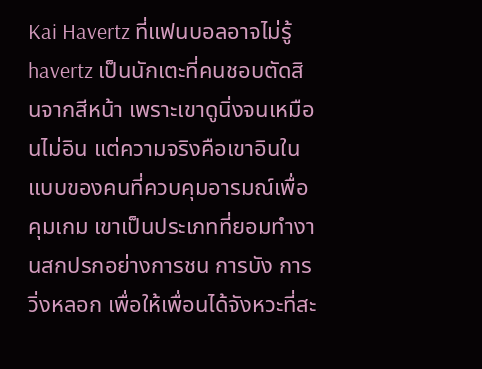Kai Havertz ที่แฟนบอลอาจไม่รู้
havertz เป็นนักเตะที่คนชอบตัดสินจากสีหน้า เพราะเขาดูนิ่งจนเหมือนไม่อิน แต่ความจริงคือเขาอินในแบบของคนที่ควบคุมอารมณ์เพื่อคุมเกม เขาเป็นประเภทที่ยอมทำงานสกปรกอย่างการชน การบัง การวิ่งหลอก เพื่อให้เพื่อนได้จังหวะที่สะ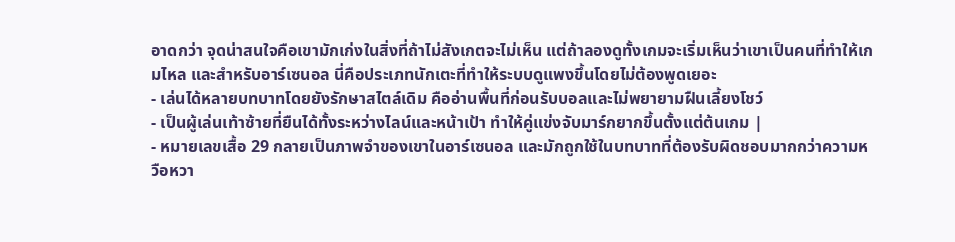อาดกว่า จุดน่าสนใจคือเขามักเก่งในสิ่งที่ถ้าไม่สังเกตจะไม่เห็น แต่ถ้าลองดูทั้งเกมจะเริ่มเห็นว่าเขาเป็นคนที่ทำให้เกมไหล และสำหรับอาร์เซนอล นี่คือประเภทนักเตะที่ทำให้ระบบดูแพงขึ้นโดยไม่ต้องพูดเยอะ
- เล่นได้หลายบทบาทโดยยังรักษาสไตล์เดิม คืออ่านพื้นที่ก่อนรับบอลและไม่พยายามฝืนเลี้ยงโชว์
- เป็นผู้เล่นเท้าซ้ายที่ยืนได้ทั้งระหว่างไลน์และหน้าเป้า ทำให้คู่แข่งจับมาร์กยากขึ้นตั้งแต่ต้นเกม |
- หมายเลขเสื้อ 29 กลายเป็นภาพจำของเขาในอาร์เซนอล และมักถูกใช้ในบทบาทที่ต้องรับผิดชอบมากกว่าความหวือหวา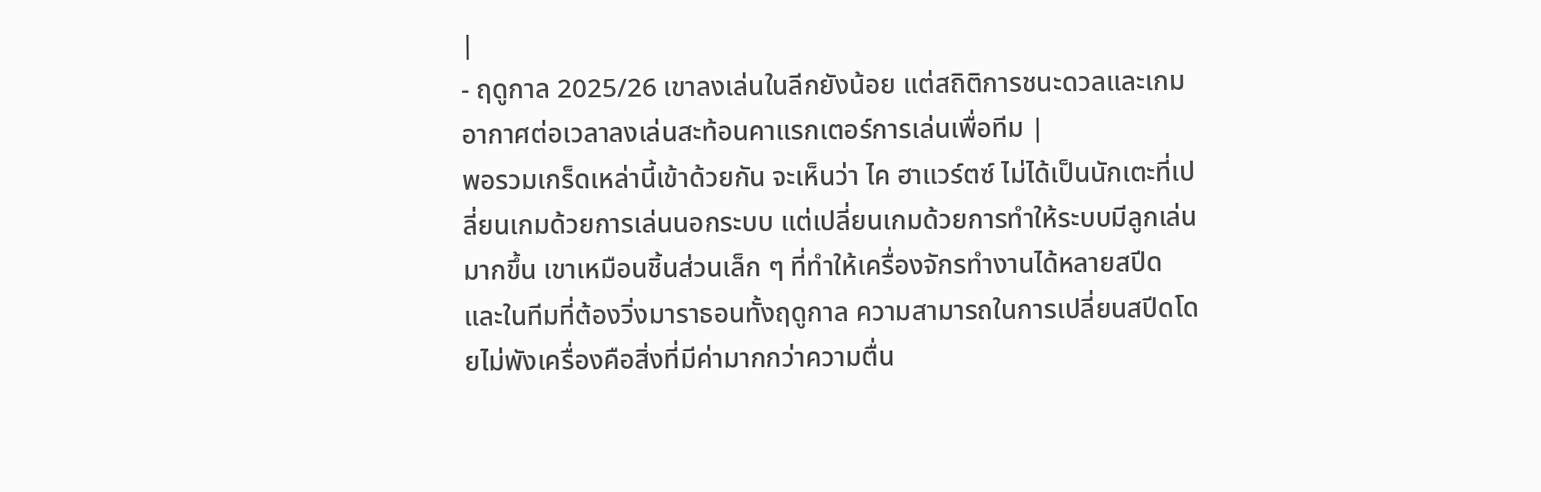|
- ฤดูกาล 2025/26 เขาลงเล่นในลีกยังน้อย แต่สถิติการชนะดวลและเกมอากาศต่อเวลาลงเล่นสะท้อนคาแรกเตอร์การเล่นเพื่อทีม |
พอรวมเกร็ดเหล่านี้เข้าด้วยกัน จะเห็นว่า ไค ฮาแวร์ตซ์ ไม่ได้เป็นนักเตะที่เปลี่ยนเกมด้วยการเล่นนอกระบบ แต่เปลี่ยนเกมด้วยการทำให้ระบบมีลูกเล่นมากขึ้น เขาเหมือนชิ้นส่วนเล็ก ๆ ที่ทำให้เครื่องจักรทำงานได้หลายสปีด และในทีมที่ต้องวิ่งมาราธอนทั้งฤดูกาล ความสามารถในการเปลี่ยนสปีดโดยไม่พังเครื่องคือสิ่งที่มีค่ามากกว่าความตื่น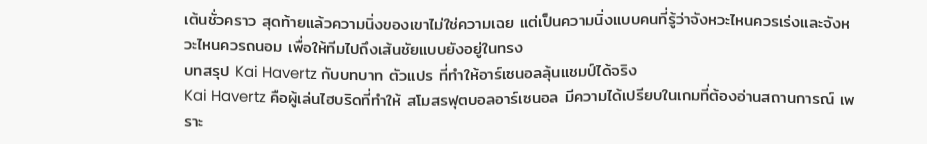เต้นชั่วคราว สุดท้ายแล้วความนิ่งของเขาไม่ใช่ความเฉย แต่เป็นความนิ่งแบบคนที่รู้ว่าจังหวะไหนควรเร่งและจังหวะไหนควรถนอม เพื่อให้ทีมไปถึงเส้นชัยแบบยังอยู่ในทรง
บทสรุป Kai Havertz กับบทบาท ตัวแปร ที่ทำให้อาร์เซนอลลุ้นแชมป์ได้จริง
Kai Havertz คือผู้เล่นไฮบริดที่ทำให้ สโมสรฟุตบอลอาร์เซนอล มีความได้เปรียบในเกมที่ต้องอ่านสถานการณ์ เพราะ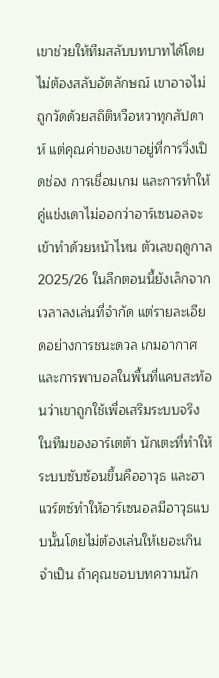เขาช่วยให้ทีมสลับบทบาทได้โดยไม่ต้องสลับอัตลักษณ์ เขาอาจไม่ถูกวัดด้วยสถิติหวือหวาทุกสัปดาห์ แต่คุณค่าของเขาอยู่ที่การวิ่งเปิดช่อง การเชื่อมเกม และการทำให้คู่แข่งเดาไม่ออกว่าอาร์เซนอลจะเข้าทำด้วยหน้าไหน ตัวเลขฤดูกาล 2025/26 ในลีกตอนนี้ยังเล็กจากเวลาลงเล่นที่จำกัด แต่รายละเอียดอย่างการชนะดวล เกมอากาศ และการพาบอลในพื้นที่แคบสะท้อนว่าเขาถูกใช้เพื่อเสริมระบบจริง ในทีมของอาร์เตต้า นักเตะที่ทำให้ระบบซับซ้อนขึ้นคืออาวุธ และฮาแวร์ตซ์ทำให้อาร์เซนอลมีอาวุธแบบนั้นโดยไม่ต้องเล่นให้เยอะเกินจำเป็น ถ้าคุณชอบบทความนัก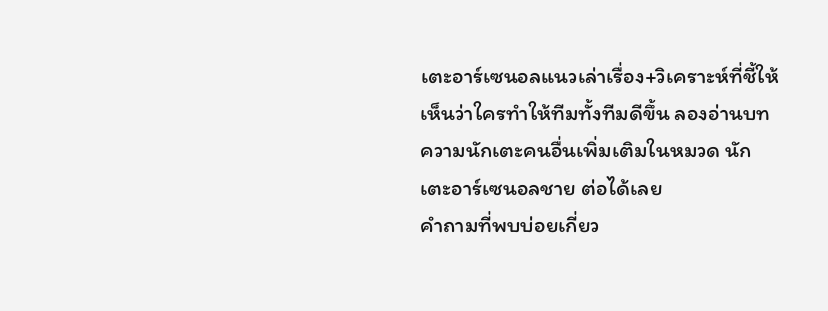เตะอาร์เซนอลแนวเล่าเรื่อง+วิเคราะห์ที่ชี้ให้เห็นว่าใครทำให้ทีมทั้งทีมดีขึ้น ลองอ่านบทความนักเตะคนอื่นเพิ่มเติมในหมวด นักเตะอาร์เซนอลชาย ต่อได้เลย
คำถามที่พบบ่อยเกี่ยว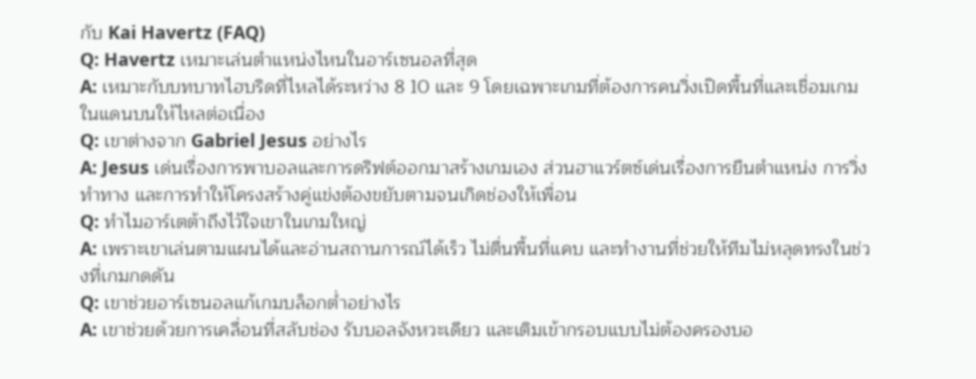กับ Kai Havertz (FAQ)
Q: Havertz เหมาะเล่นตำแหน่งไหนในอาร์เซนอลที่สุด
A: เหมาะกับบทบาทไฮบริดที่ไหลได้ระหว่าง 8 10 และ 9 โดยเฉพาะเกมที่ต้องการคนวิ่งเปิดพื้นที่และเชื่อมเกมในแดนบนให้ไหลต่อเนื่อง
Q: เขาต่างจาก Gabriel Jesus อย่างไร
A: Jesus เด่นเรื่องการพาบอลและการดริฟต์ออกมาสร้างเกมเอง ส่วนฮาแวร์ตซ์เด่นเรื่องการยืนตำแหน่ง การวิ่งทำทาง และการทำให้โครงสร้างคู่แข่งต้องขยับตามจนเกิดช่องให้เพื่อน
Q: ทำไมอาร์เตต้าถึงไว้ใจเขาในเกมใหญ่
A: เพราะเขาเล่นตามแผนได้และอ่านสถานการณ์ได้เร็ว ไม่ตื่นพื้นที่แคบ และทำงานที่ช่วยให้ทีมไม่หลุดทรงในช่วงที่เกมกดดัน
Q: เขาช่วยอาร์เซนอลแก้เกมบล็อกต่ำอย่างไร
A: เขาช่วยด้วยการเคลื่อนที่สลับช่อง รับบอลจังหวะเดียว และเติมเข้ากรอบแบบไม่ต้องครองบอ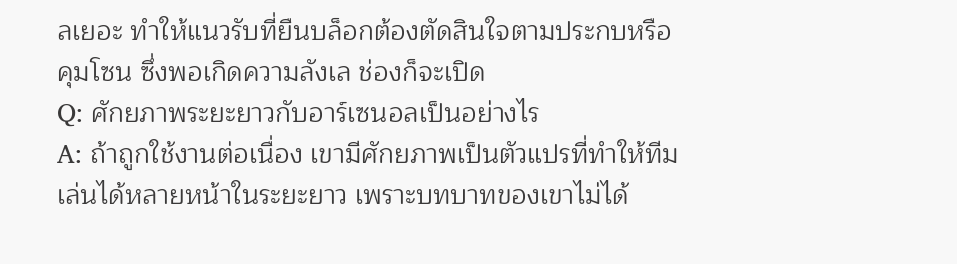ลเยอะ ทำให้แนวรับที่ยืนบล็อกต้องตัดสินใจตามประกบหรือคุมโซน ซึ่งพอเกิดความลังเล ช่องก็จะเปิด
Q: ศักยภาพระยะยาวกับอาร์เซนอลเป็นอย่างไร
A: ถ้าถูกใช้งานต่อเนื่อง เขามีศักยภาพเป็นตัวแปรที่ทำให้ทีมเล่นได้หลายหน้าในระยะยาว เพราะบทบาทของเขาไม่ได้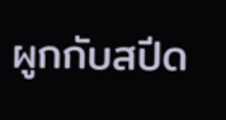ผูกกับสปีด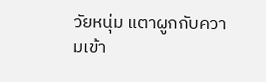วัยหนุ่ม แตาผูกกับความเข้า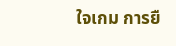ใจเกม การยื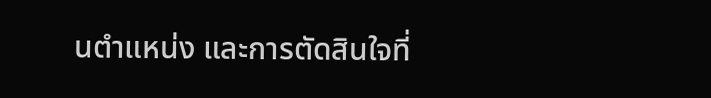นตำแหน่ง และการตัดสินใจที่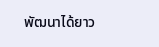พัฒนาได้ยาว